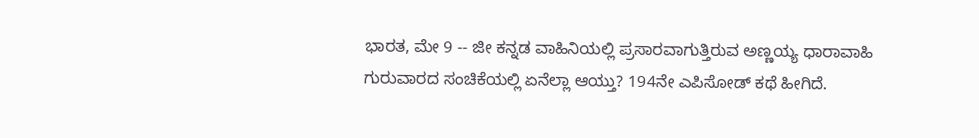ಭಾರತ, ಮೇ 9 -- ಜೀ ಕನ್ನಡ ವಾಹಿನಿಯಲ್ಲಿ ಪ್ರಸಾರವಾಗುತ್ತಿರುವ ಅಣ್ಣಯ್ಯ ಧಾರಾವಾಹಿ ಗುರುವಾರದ ಸಂಚಿಕೆಯಲ್ಲಿ ಏನೆಲ್ಲಾ ಆಯ್ತು? 194ನೇ ಎಪಿಸೋಡ್ ಕಥೆ ಹೀಗಿದೆ.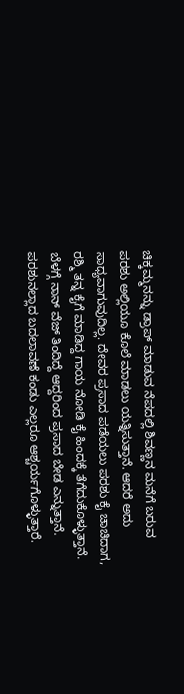ಚಿಕ್ಕಮ್ಮನನ್ನು ಡ್ರಾಪ್ ಮಾಡುವ ನೆಪದಲ್ಲಿ ಶಿವಣ್ಣನ ಮನೆಗೆ ಬರುವ ಪರಶು ಅಲ್ಲಿಯೂ ಕೊಲೆ ಮಾಡಲು ಯತ್ನಿಸುತ್ತಾನೆ. ಆದರೆ ಅದು ಸಾಧ್ಯವಾಗುವುದಿಲ್ಲ. ದೇವರ ಪ್ರಸಾದ ಪಡೆಯಲು ಪರಶು ಕೈ ಚಾಚಿದಾಗ, ರಶ್ಮಿ ತನ್ನ ಕೈಗೆ ಮಾಡಿದ್ದ ಗಾಯ ನೋಡಿ ಕೈ ಹಿಂದಕ್ಕೆ ತೆಗೆದುಕೊಳ್ಳುತ್ತಾನೆ. ಬೆಳಗ್ಗೆ ನಾನ್ ವೆಜ್ ತಿಂದಿದ್ದೆ ಆದ್ದರಿಂದ ಪ್ರಸಾದ ಬೇಡ ಎನ್ನುತ್ತಾನೆ. ಪರಶುನಲ್ಲಾದ ಬದಲಾವಣೆ ಕಂಡು ಎಲ್ಲರೂ ಆಶ್ಚರ್ಯಗೊಳ್ಳುತ್ತಾರೆ.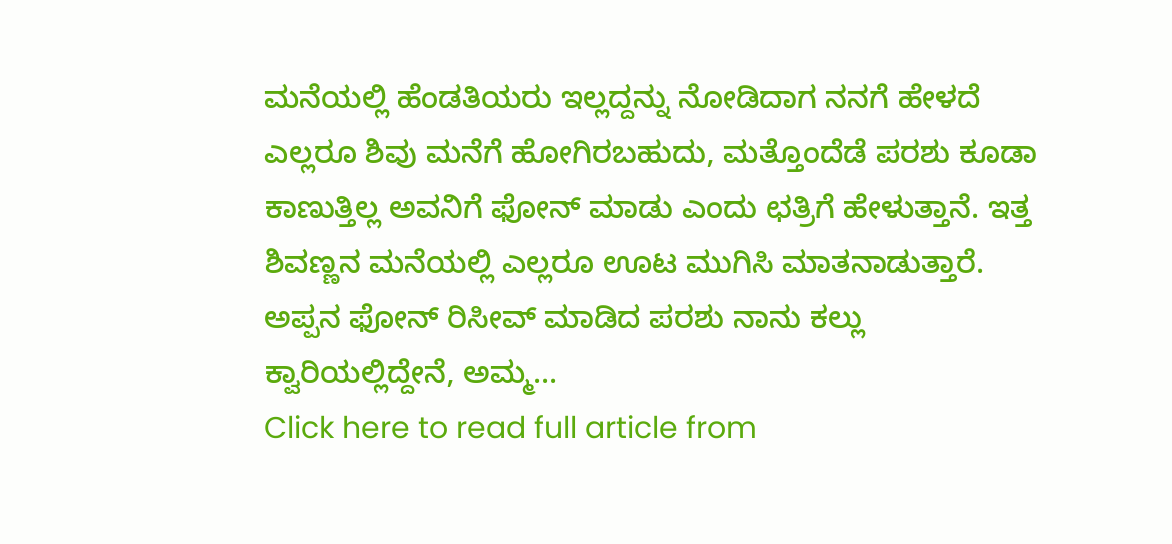ಮನೆಯಲ್ಲಿ ಹೆಂಡತಿಯರು ಇಲ್ಲದ್ದನ್ನು ನೋಡಿದಾಗ ನನಗೆ ಹೇಳದೆ ಎಲ್ಲರೂ ಶಿವು ಮನೆಗೆ ಹೋಗಿರಬಹುದು, ಮತ್ತೊಂದೆಡೆ ಪರಶು ಕೂಡಾ ಕಾಣುತ್ತಿಲ್ಲ ಅವನಿಗೆ ಫೋನ್ ಮಾಡು ಎಂದು ಛತ್ರಿಗೆ ಹೇಳುತ್ತಾನೆ. ಇತ್ತ ಶಿವಣ್ಣನ ಮನೆಯಲ್ಲಿ ಎಲ್ಲರೂ ಊಟ ಮುಗಿಸಿ ಮಾತನಾಡುತ್ತಾರೆ. ಅಪ್ಪನ ಫೋನ್ ರಿಸೀವ್ ಮಾಡಿದ ಪರಶು ನಾನು ಕಲ್ಲು ಕ್ವಾರಿಯಲ್ಲಿದ್ದೇನೆ, ಅಮ್ಮ...
Click here to read full article from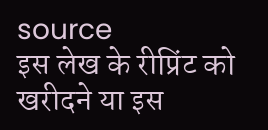source
इस लेख के रीप्रिंट को खरीदने या इस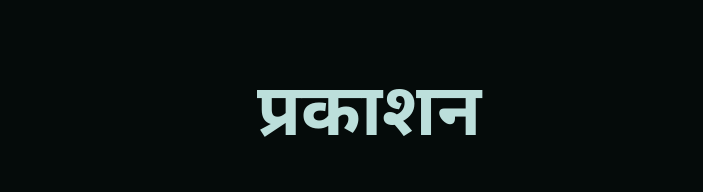प्रकाशन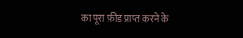का पूरा फ़ीड प्राप्त करने के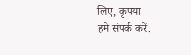लिए, कृपया
हमे संपर्क करें.